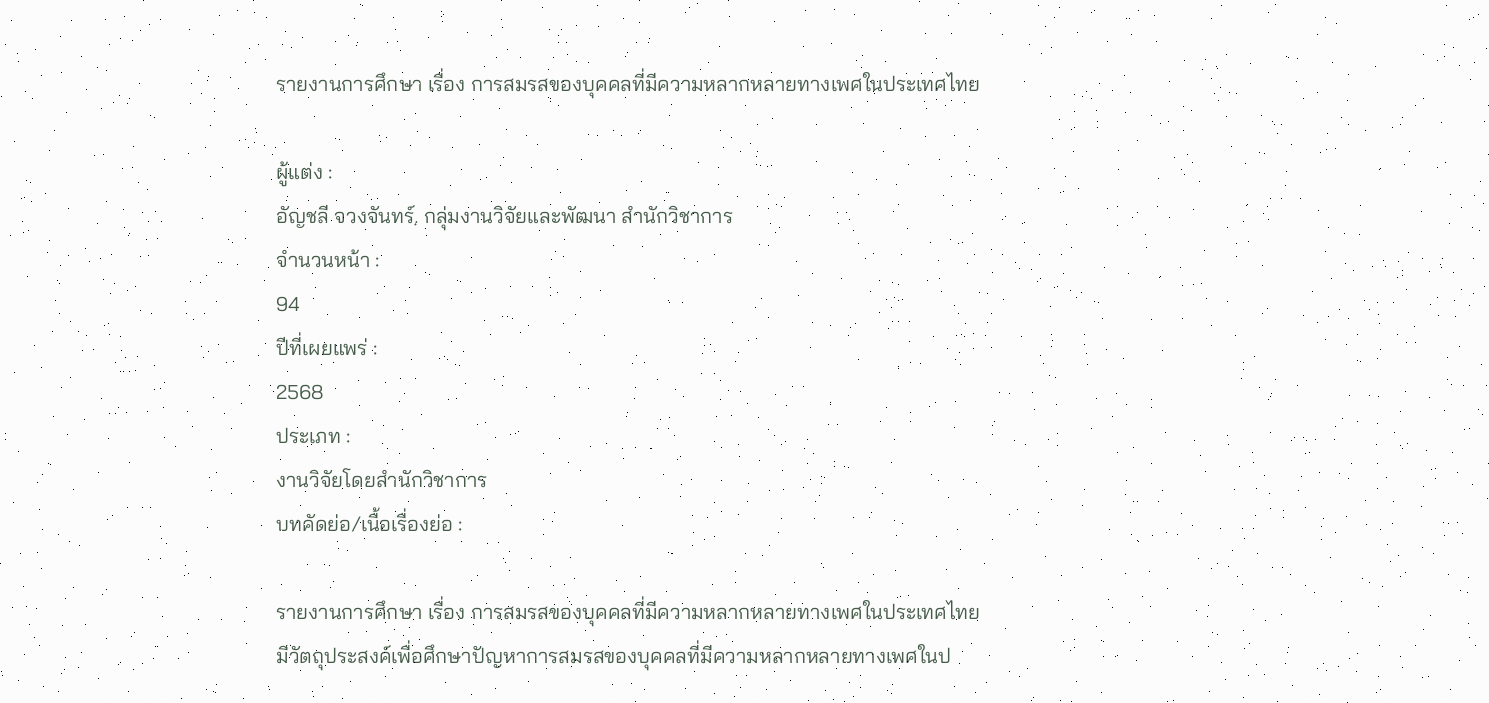รายงานการศึกษา เรื่อง การสมรสของบุคคลที่มีความหลากหลายทางเพศในประเทศไทย

ผู้แต่ง :
อัญชลี จวงจันทร์, กลุ่มงานวิจัยและพัฒนา สำนักวิชาการ
จำนวนหน้า :
94
ปีที่เผยแพร่ :
2568
ประเภท :
งานวิจัยโดยสำนักวิชาการ
บทคัดย่อ/เนื้อเรื่องย่อ :

รายงานการศึกษา เรื่อง การสมรสของบุคคลที่มีความหลากหลายทางเพศในประเทศไทย มีวัตถุประสงค์เพื่อศึกษาปัญหาการสมรสของบุคคลที่มีความหลากหลายทางเพศในป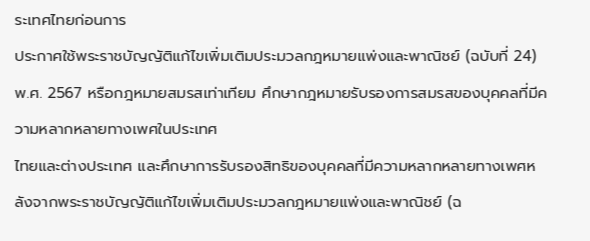ระเทศไทยก่อนการ
ประกาศใช้พระราชบัญญัติแก้ไขเพิ่มเติมประมวลกฎหมายแพ่งและพาณิชย์ (ฉบับที่ 24) พ.ศ. 2567 หรือกฎหมายสมรสเท่าเทียม ศึกษากฎหมายรับรองการสมรสของบุคคลที่มีความหลากหลายทางเพศในประเทศ
ไทยและต่างประเทศ และศึกษาการรับรองสิทธิของบุคคลที่มีความหลากหลายทางเพศหลังจากพระราชบัญญัติแก้ไขเพิ่มเติมประมวลกฎหมายแพ่งและพาณิชย์ (ฉ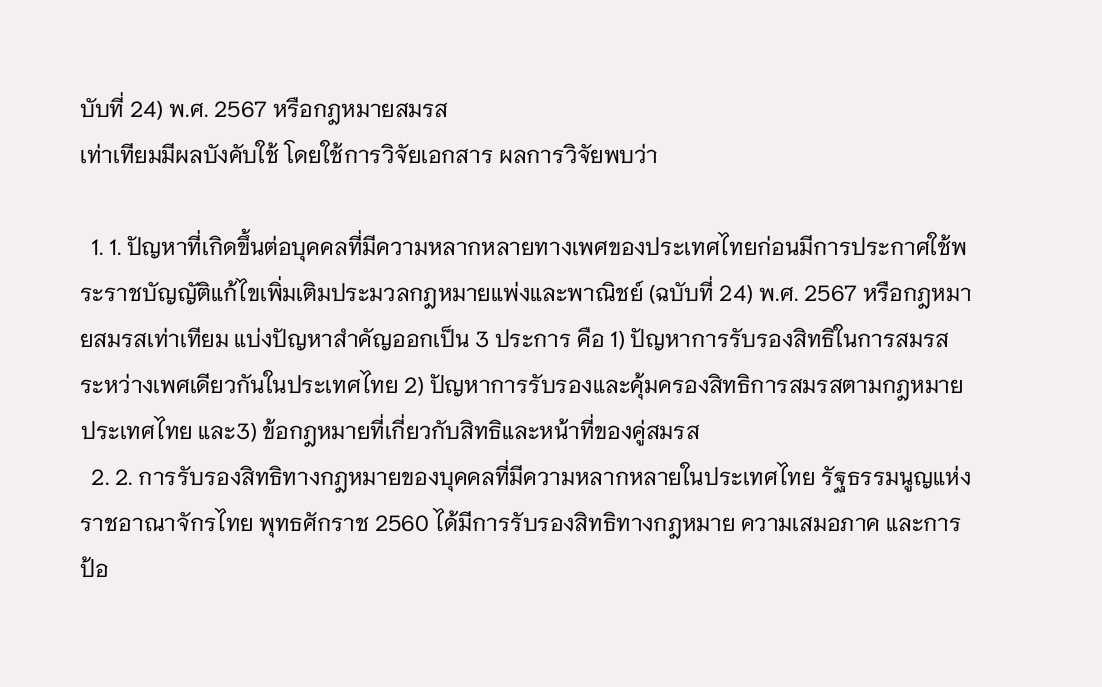บับที่ 24) พ.ศ. 2567 หรือกฎหมายสมรส
เท่าเทียมมีผลบังคับใช้ โดยใช้การวิจัยเอกสาร ผลการวิจัยพบว่า

  1. 1. ปัญหาที่เกิดขึ้นต่อบุคคลที่มีความหลากหลายทางเพศของประเทศไทยก่อนมีการประกาศใช้พระราชบัญญัติแก้ไขเพิ่มเติมประมวลกฎหมายแพ่งและพาณิชย์ (ฉบับที่ 24) พ.ศ. 2567 หรือกฎหมายสมรสเท่าเทียม แบ่งปัญหาสำคัญออกเป็น 3 ประการ คือ 1) ปัญหาการรับรองสิทธิในการสมรสระหว่างเพศเดียวกันในประเทศไทย 2) ปัญหาการรับรองและคุ้มครองสิทธิการสมรสตามกฎหมายประเทศไทย และ3) ข้อกฎหมายที่เกี่ยวกับสิทธิและหน้าที่ของคู่สมรส
  2. 2. การรับรองสิทธิทางกฎหมายของบุคคลที่มีความหลากหลายในประเทศไทย รัฐธรรมนูญแห่งราชอาณาจักรไทย พุทธศักราช 2560 ได้มีการรับรองสิทธิทางกฎหมาย ความเสมอภาค และการป้อ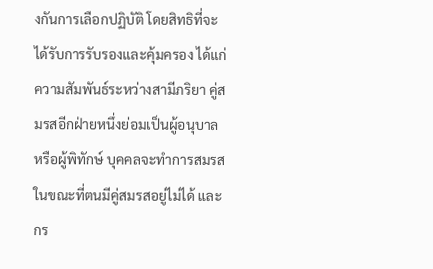งกันการเลือกปฏิบัติ โดยสิทธิที่จะได้รับการรับรองและคุ้มครอง ได้แก่ ความสัมพันธ์ระหว่างสามีภริยา คู่สมรสอีกฝ่ายหนึ่งย่อมเป็นผู้อนุบาลหรือผู้พิทักษ์ บุคคลจะทำการสมรสในขณะที่ตนมีคู่สมรสอยู่ไม่ได้ และกร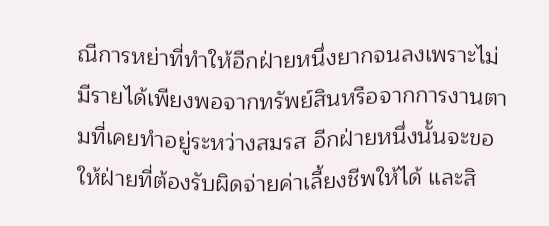ณีการหย่าที่ทำให้อีกฝ่ายหนึ่งยากจนลงเพราะไม่มีรายได้เพียงพอจากทรัพย์สินหรือจากการงานตามที่เคยทำอยู่ระหว่างสมรส อีกฝ่ายหนึ่งนั้นจะขอให้ฝ่ายที่ต้องรับผิดจ่ายค่าเลี้ยงชีพให้ได้ และสิ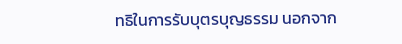ทธิในการรับบุตรบุญธรรม นอกจาก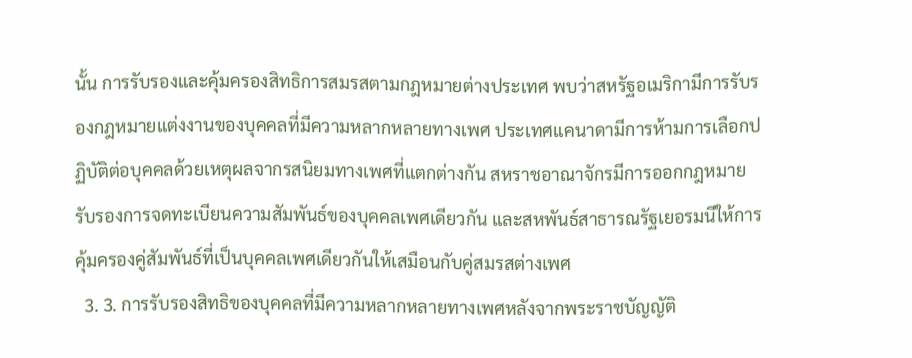นั้น การรับรองและคุ้มครองสิทธิการสมรสตามกฎหมายต่างประเทศ พบว่าสหรัฐอเมริกามีการรับรองกฎหมายแต่งงานของบุคคลที่มีความหลากหลายทางเพศ ประเทศแคนาดามีการห้ามการเลือกปฏิบัติต่อบุคคลด้วยเหตุผลจากรสนิยมทางเพศที่แตกต่างกัน สหราชอาณาจักรมีการออกกฎหมายรับรองการจดทะเบียนความสัมพันธ์ของบุคคลเพศเดียวกัน และสหพันธ์สาธารณรัฐเยอรมนีให้การคุ้มครองคู่สัมพันธ์ที่เป็นบุคคลเพศเดียวกันให้เสมือนกับคู่สมรสต่างเพศ
  3. 3. การรับรองสิทธิของบุคคลที่มีความหลากหลายทางเพศหลังจากพระราชบัญญัติ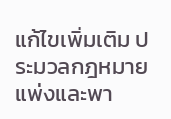แก้ไขเพิ่มเติม ประมวลกฎหมายแพ่งและพา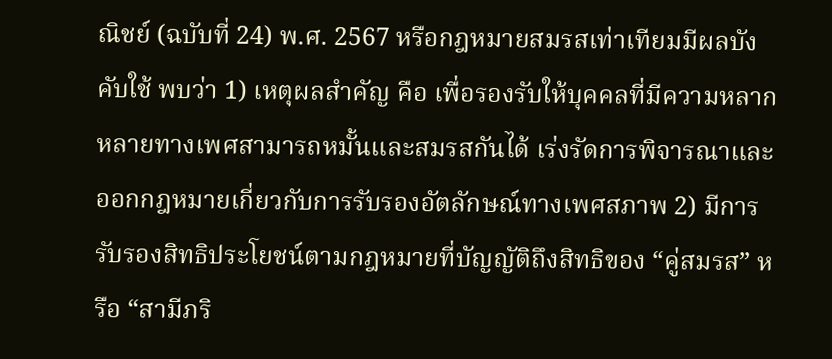ณิชย์ (ฉบับที่ 24) พ.ศ. 2567 หรือกฎหมายสมรสเท่าเทียมมีผลบังคับใช้ พบว่า 1) เหตุผลสำคัญ คือ เพื่อรองรับให้บุคคลที่มีความหลากหลายทางเพศสามารถหมั้นและสมรสกันได้ เร่งรัดการพิจารณาและออกกฎหมายเกี่ยวกับการรับรองอัตลักษณ์ทางเพศสภาพ 2) มีการรับรองสิทธิประโยชน์ตามกฎหมายที่บัญญัติถึงสิทธิของ “คู่สมรส” หรือ “สามีภริ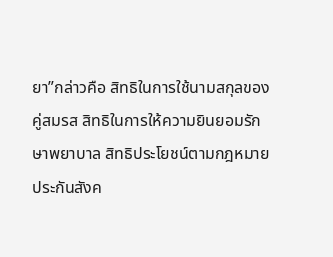ยา”กล่าวคือ สิทธิในการใช้นามสกุลของคู่สมรส สิทธิในการให้ความยินยอมรักษาพยาบาล สิทธิประโยชน์ตามกฎหมายประกันสังค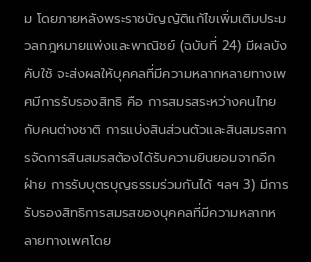ม โดยภายหลังพระราชบัญญัติแก้ไขเพิ่มเติมประมวลกฎหมายแพ่งและพาณิชย์ (ฉบับที่ 24) มีผลบังคับใช้ จะส่งผลให้บุคคลที่มีความหลากหลายทางเพศมีการรับรองสิทธิ คือ การสมรสระหว่างคนไทยกับคนต่างชาติ การแบ่งสินส่วนตัวและสินสมรสการจัดการสินสมรสต้องได้รับความยินยอมจากอีกฝ่าย การรับบุตรบุญธรรมร่วมกันได้ ฯลฯ 3) มีการรับรองสิทธิการสมรสของบุคคลที่มีความหลากหลายทางเพศโดย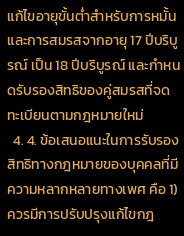แก้ไขอายุขั้นต่ำสำหรับการหมั้นและการสมรสจากอายุ 17 ปีบริบูรณ์ เป็น 18 ปีบริบูรณ์ และกำหนดรับรองสิทธิของคู่สมรสที่จดทะเบียนตามกฎหมายใหม่
  4. 4. ข้อเสนอแนะในการรับรองสิทธิทางกฎหมายของบุคคลที่มีความหลากหลายทางเพศ คือ 1) ควรมีการปรับปรุงแก้ไขกฎ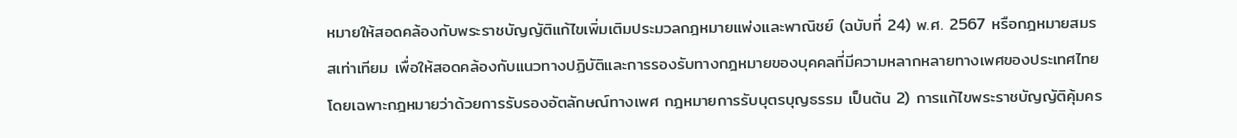หมายให้สอดคล้องกับพระราชบัญญัติแก้ไขเพิ่มเติมประมวลกฎหมายแพ่งและพาณิชย์ (ฉบับที่ 24) พ.ศ. 2567 หรือกฎหมายสมรสเท่าเทียม เพื่อให้สอดคล้องกับแนวทางปฏิบัติและการรองรับทางกฎหมายของบุคคลที่มีความหลากหลายทางเพศของประเทศไทย โดยเฉพาะกฎหมายว่าด้วยการรับรองอัตลักษณ์ทางเพศ กฎหมายการรับบุตรบุญธรรม เป็นต้น 2) การแก้ไขพระราชบัญญัติคุ้มคร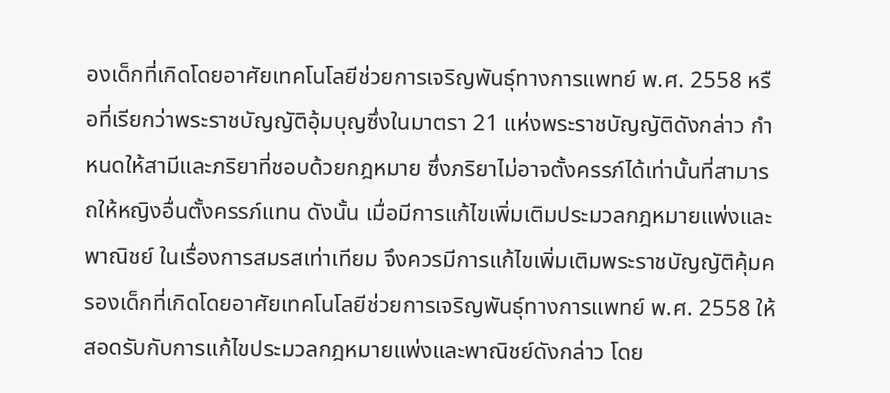องเด็กที่เกิดโดยอาศัยเทคโนโลยีช่วยการเจริญพันธุ์ทางการแพทย์ พ.ศ. 2558 หรือที่เรียกว่าพระราชบัญญัติอุ้มบุญซึ่งในมาตรา 21 แห่งพระราชบัญญัติดังกล่าว กำหนดให้สามีและภริยาที่ชอบด้วยกฎหมาย ซึ่งภริยาไม่อาจตั้งครรภ์ได้เท่านั้นที่สามารถให้หญิงอื่นตั้งครรภ์แทน ดังนั้น เมื่อมีการแก้ไขเพิ่มเติมประมวลกฎหมายแพ่งและพาณิชย์ ในเรื่องการสมรสเท่าเทียม จึงควรมีการแก้ไขเพิ่มเติมพระราชบัญญัติคุ้มครองเด็กที่เกิดโดยอาศัยเทคโนโลยีช่วยการเจริญพันธุ์ทางการแพทย์ พ.ศ. 2558 ให้สอดรับกับการแก้ไขประมวลกฎหมายแพ่งและพาณิชย์ดังกล่าว โดย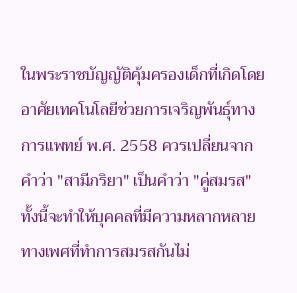ในพระราชบัญญัติคุ้มครองเด็กที่เกิดโดยอาศัยเทคโนโลยีช่วยการเจริญพันธุ์ทางการแพทย์ พ.ศ. 2558 ควรเปลี่ยนจากคำว่า "สามีภริยา" เป็นคำว่า "คู่สมรส" ทั้งนี้จะทำให้บุคคลที่มีความหลากหลายทางเพศที่ทำการสมรสกันไม่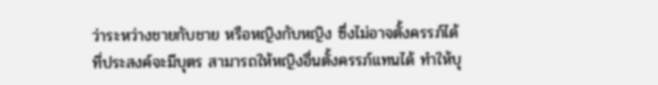ว่าระหว่างชายกับชาย หรือหญิงกับหญิง ซึ่งไม่อาจตั้งครรภ์ได้ที่ประสงค์จะมีบุตร สามารถให้หญิงอื่นตั้งครรภ์แทนได้ ทำให้บุ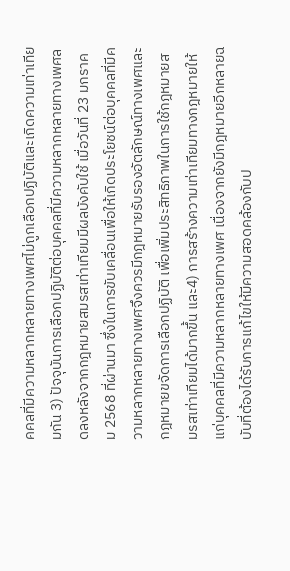คคลที่มีความหลากหลายทางเพศไม่ถูกเลือกปฏิบัติและเกิดความเท่าเทียมกัน 3) ปัจจุบันการเลือกปฏิบัติต่อบุคคลที่มีความหลากหลายทางเพศลดลงหลังจากกฎหมายสมรสเท่าเทียมมีผลบังคับใช้ เมื่อวันที่ 23 มกราคม 2568 ที่ผ่านมา ซึ่งในการขับเคลื่อนเพื่อให้เกิดประโยชน์ต่อบุคคลที่มีความหลากหลายทางเพศจึงควรมีกฎหมายรับรองอัตลักษณ์ทางเพศและกฎหมายขจัดการเลือกปฏิบัติ เพื่อเพิ่มประสิทธิภาพในการใช้กฎหมายสมรสเท่าเทียมได้มากขึ้น และ4) การสร้างความเท่าเทียมทางกฎหมายให้แก่บุคคลที่มีความหลากหลายทางเพศ เนื่องจากยังมีกฎหมายอีกหลายฉบับที่ต้องได้รับการแก้ไขให้มีความสอดคล้องกับป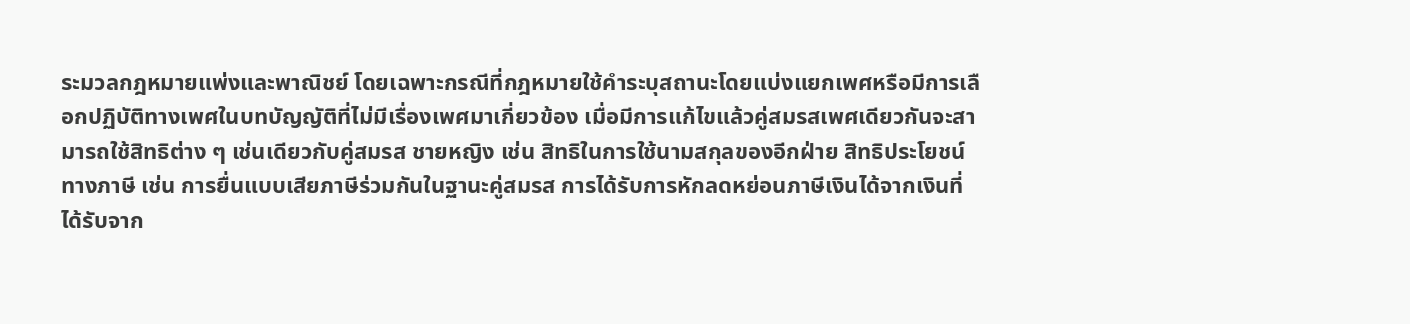ระมวลกฎหมายแพ่งและพาณิชย์ โดยเฉพาะกรณีที่กฎหมายใช้คำระบุสถานะโดยแบ่งแยกเพศหรือมีการเลือกปฏิบัติทางเพศในบทบัญญัติที่ไม่มีเรื่องเพศมาเกี่ยวข้อง เมื่อมีการแก้ไขแล้วคู่สมรสเพศเดียวกันจะสามารถใช้สิทธิต่าง ๆ เช่นเดียวกับคู่สมรส ชายหญิง เช่น สิทธิในการใช้นามสกุลของอีกฝ่าย สิทธิประโยชน์ทางภาษี เช่น การยื่นแบบเสียภาษีร่วมกันในฐานะคู่สมรส การได้รับการหักลดหย่อนภาษีเงินได้จากเงินที่ได้รับจาก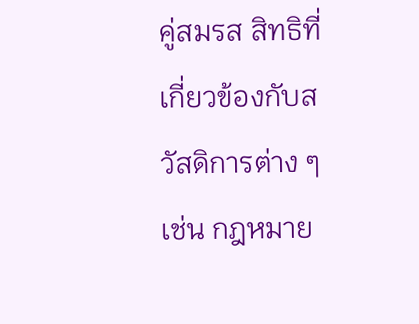คู่สมรส สิทธิที่เกี่ยวข้องกับสวัสดิการต่าง ๆ เช่น กฎหมาย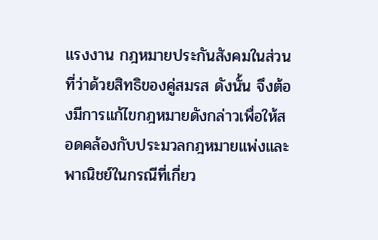แรงงาน กฎหมายประกันสังคมในส่วนที่ว่าด้วยสิทธิของคู่สมรส ดังนั้น จึงต้องมีการแก้ไขกฎหมายดังกล่าวเพื่อให้สอดคล้องกับประมวลกฎหมายแพ่งและพาณิชย์ในกรณีที่เกี่ยว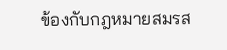ข้องกับกฎหมายสมรส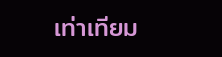เท่าเทียม